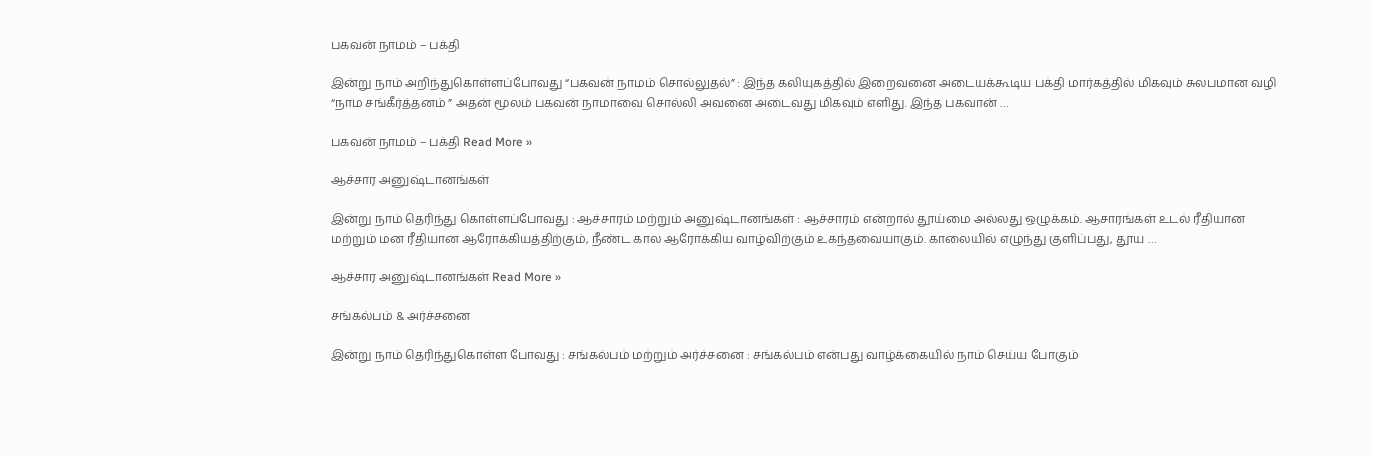பகவன் நாமம் – பக்தி

இன்று நாம் அறிந்துகொள்ளப்போவது “பகவன் நாமம் சொல்லுதல்” : இந்த கலியுகத்தில் இறைவனை அடையக்கூடிய பக்தி மார்கத்தில் மிகவும் சுலபமான வழி “நாம சங்கீர்த்தனம் ” அதன் மூலம் பகவன் நாமாவை சொல்லி அவனை அடைவது மிகவும் எளிது. இந்த பகவான் …

பகவன் நாமம் – பக்தி Read More »

ஆச்சார அனுஷ்டானங்கள்

இன்று நாம் தெரிந்து கொள்ளப்போவது : ஆச்சாரம் மற்றும் அனுஷ்டானங்கள் : ஆச்சாரம் என்றால் தூய்மை அல்லது ஒழுக்கம். ஆசாரங்கள் உடல் ரீதியான மற்றும் மன ரீதியான ஆரோக்கியத்திற்கும், நீண்ட கால ஆரோக்கிய வாழ்விற்கும் உகந்தவையாகும். காலையில் எழுந்து குளிப்பது, தூய …

ஆச்சார அனுஷ்டானங்கள் Read More »

சங்கல்பம் & அர்ச்சனை

இன்று நாம் தெரிந்துகொள்ள போவது : சங்கல்பம் மற்றும் அர்ச்சனை : சங்கல்பம் என்பது வாழ்க்கையில் நாம் செய்ய போகும்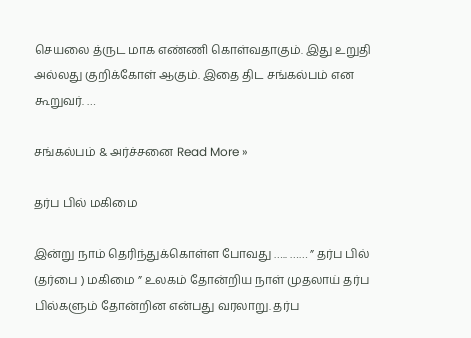செயலை த்ருட மாக எண்ணி கொள்வதாகும். இது உறுதி அல்லது குறிக்கோள் ஆகும். இதை திட சங்கல்பம் என கூறுவர். …

சங்கல்பம் & அர்ச்சனை Read More »

தர்ப பில் மகிமை

இன்று நாம் தெரிந்துக்கொள்ள போவது ….. …… ” தர்ப பில் (தர்பை ) மகிமை ” உலகம் தோன்றிய நாள் முதலாய் தர்ப பில்களும் தோன்றின என்பது வரலாறு. தர்ப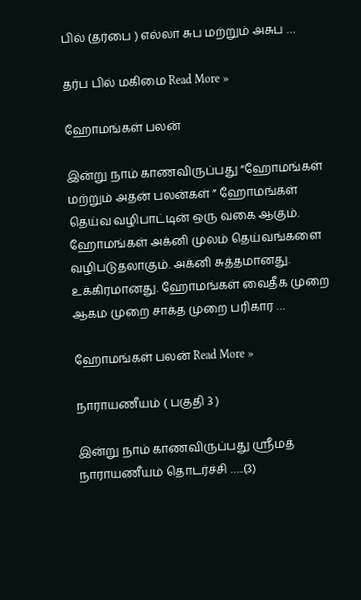பில் (தர்பை ) எல்லா சுப மற்றும் அசுப …

தர்ப பில் மகிமை Read More »

ஹோமங்கள் பலன்

இன்று நாம் காணவிருப்பது “ஹோமங்கள் மற்றும் அதன் பலன்கள் ” ஹோமங்கள் தெய்வ வழிபாட்டின் ஒரு வகை ஆகும். ஹோமங்கள் அக்னி முலம் தெய்வங்களை வழிபடுதலாகும். அக்னி சுத்தமானது. உக்கிரமானது. ஹோமங்கள் வைதீக முறை ஆகம முறை சாக்த முறை பரிகார …

ஹோமங்கள் பலன் Read More »

நாராயணீயம் ( பகுதி 3 )

இன்று நாம் காணவிருப்பது ஸ்ரீமத் நாராயணீயம் தொடர்ச்சி …..(3)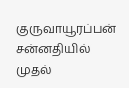குருவாயூரப்பன் சன்னதியில் முதல்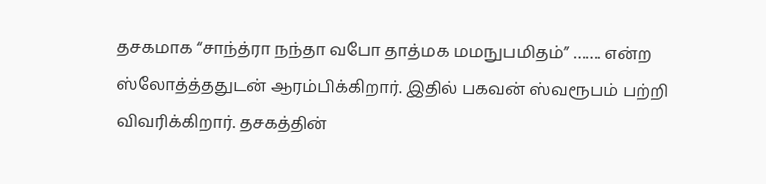தசகமாக “சாந்த்ரா நந்தா வபோ தாத்மக மமநுபமிதம்” ……. என்ற ஸ்லோத்த்ததுடன் ஆரம்பிக்கிறார். இதில் பகவன் ஸ்வரூபம் பற்றி விவரிக்கிறார். தசகத்தின்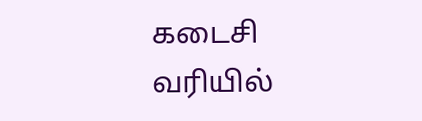கடைசி வரியில்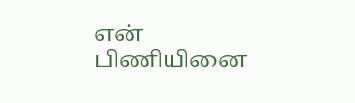என் பிணியினை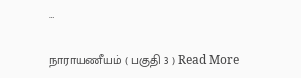…

நாராயணீயம் ( பகுதி 3 ) Read More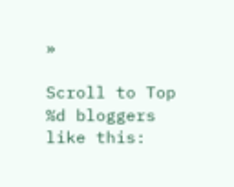»

Scroll to Top
%d bloggers like this: